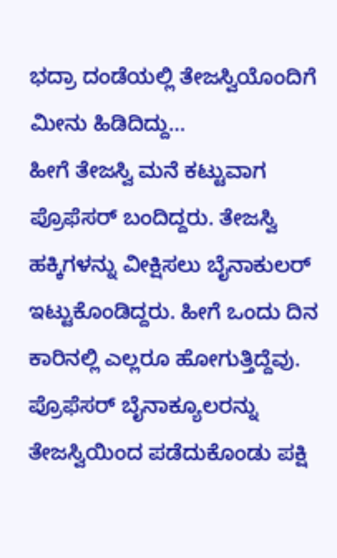ಭದ್ರಾ ದಂಡೆಯಲ್ಲಿ ತೇಜಸ್ವಿಯೊಂದಿಗೆ ಮೀನು ಹಿಡಿದಿದ್ದು…
ಹೀಗೆ ತೇಜಸ್ವಿ ಮನೆ ಕಟ್ಟುವಾಗ ಪ್ರೊಫೆಸರ್ ಬಂದಿದ್ದರು. ತೇಜಸ್ವಿ ಹಕ್ಕಿಗಳನ್ನು ವೀಕ್ಷಿಸಲು ಬೈನಾಕುಲರ್ ಇಟ್ಟುಕೊಂಡಿದ್ದರು. ಹೀಗೆ ಒಂದು ದಿನ ಕಾರಿನಲ್ಲಿ ಎಲ್ಲರೂ ಹೋಗುತ್ತಿದ್ದೆವು. ಪ್ರೊಫೆಸರ್ ಬೈನಾಕ್ಯೂಲರನ್ನು ತೇಜಸ್ವಿಯಿಂದ ಪಡೆದುಕೊಂಡು ಪಕ್ಷಿ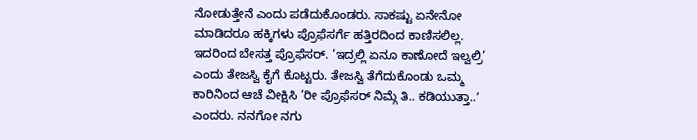ನೋಡುತ್ತೇನೆ ಎಂದು ಪಡೆದುಕೊಂಡರು. ಸಾಕಷ್ಟು ಏನೇನೋ ಮಾಡಿದರೂ ಹಕ್ಕಿಗಳು ಪ್ರೊಫೆಸರ್ಗೆ ಹತ್ತಿರದಿಂದ ಕಾಣಿಸಲಿಲ್ಲ. ಇದರಿಂದ ಬೇಸತ್ತ ಪ್ರೊಫೆಸರ್. ‘ಇದ್ರಲ್ಲಿ ಏನೂ ಕಾಣೋದೆ ಇಲ್ವಲ್ರಿ’ ಎಂದು ತೇಜಸ್ವಿ ಕೈಗೆ ಕೊಟ್ಟರು. ತೇಜಸ್ವಿ ತೆಗೆದುಕೊಂಡು ಒಮ್ಮ ಕಾರಿನಿಂದ ಆಚೆ ವೀಕ್ಷಿಸಿ ‘ರೀ ಪ್ರೊಫೆಸರ್ ನಿಮ್ಗೆ ತಿ.. ಕಡಿಯುತ್ತಾ..ʼ ಎಂದರು. ನನಗೋ ನಗು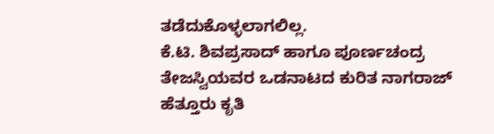ತಡೆದುಕೊಳ್ಳಲಾಗಲಿಲ್ಲ.
ಕೆ.ಟಿ. ಶಿವಪ್ರಸಾದ್ ಹಾಗೂ ಪೂರ್ಣಚಂದ್ರ ತೇಜಸ್ವಿಯವರ ಒಡನಾಟದ ಕುರಿತ ನಾಗರಾಜ್ ಹೆತ್ತೂರು ಕೃತಿ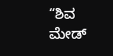“ಶಿವ ಮೇಡ್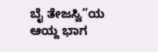ಬೈ ತೇಜಸ್ವಿ”ಯ ಆಯ್ದ ಭಾಗ